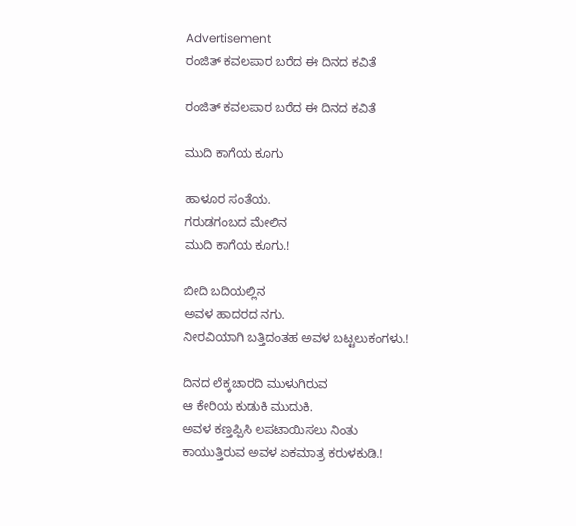Advertisement
ರಂಜಿತ್ ಕವಲಪಾರ ಬರೆದ ಈ ದಿನದ ಕವಿತೆ

ರಂಜಿತ್ ಕವಲಪಾರ ಬರೆದ ಈ ದಿನದ ಕವಿತೆ

ಮುದಿ ಕಾಗೆಯ ಕೂಗು

ಹಾಳೂರ ಸಂತೆಯ.
ಗರುಡಗಂಬದ ಮೇಲಿನ
ಮುದಿ ಕಾಗೆಯ ಕೂಗು.!

ಬೀದಿ ಬದಿಯಲ್ಲಿನ
ಅವಳ ಹಾದರದ ನಗು.
ನೀರವಿಯಾಗಿ ಬತ್ತಿದಂತಹ ಅವಳ ಬಟ್ಟಲುಕಂಗಳು.!

ದಿನದ ಲೆಕ್ಕಚಾರದಿ ಮುಳುಗಿರುವ
ಆ ಕೇರಿಯ ಕುಡುಕಿ ಮುದುಕಿ.
ಅವಳ ಕಣ್ತಪ್ಪಿಸಿ ಲಪಟಾಯಿಸಲು ನಿಂತು
ಕಾಯುತ್ತಿರುವ ಅವಳ ಏಕಮಾತ್ರ ಕರುಳಕುಡಿ.!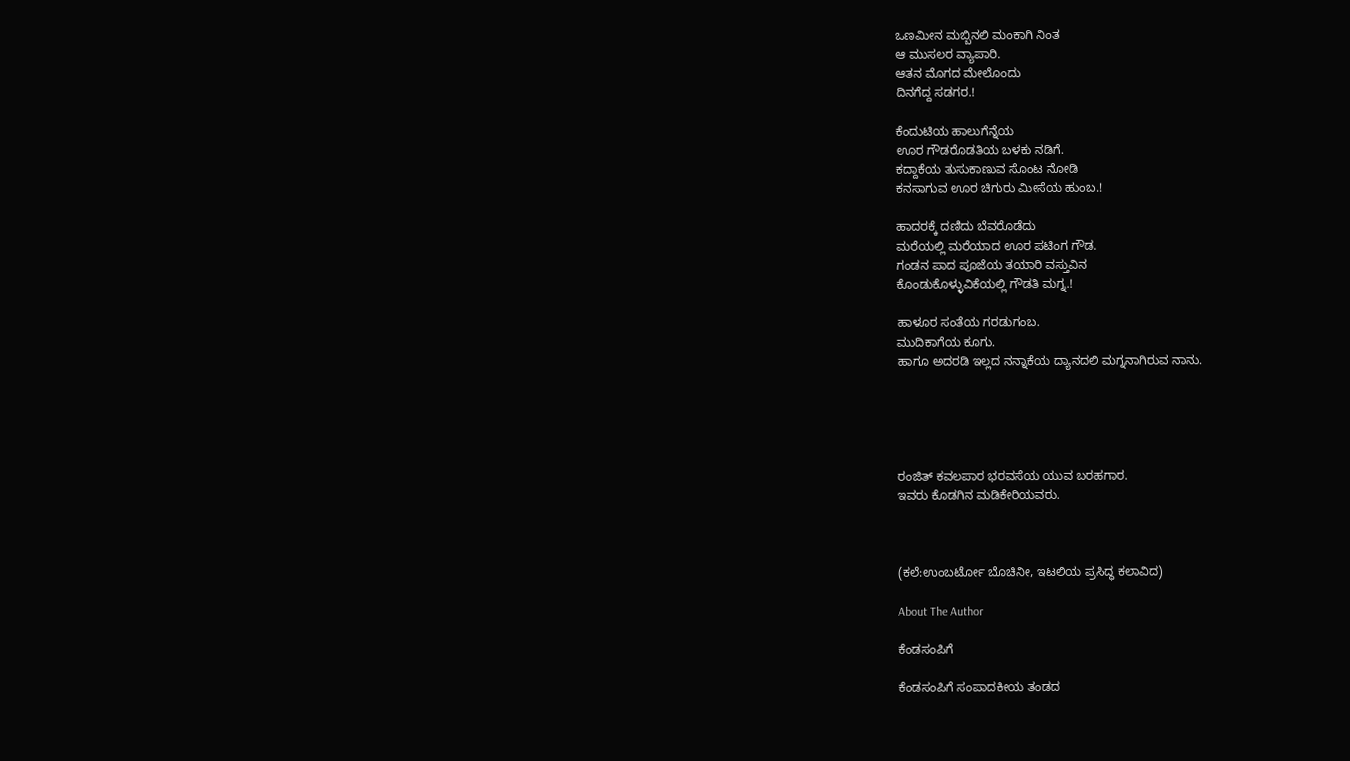ಒಣಮೀನ ಮಬ್ಬಿನಲಿ ಮಂಕಾಗಿ ನಿಂತ
ಆ ಮುಸಲರ ವ್ಯಾಪಾರಿ.
ಆತನ ಮೊಗದ ಮೇಲೊಂದು
ದಿನಗೆದ್ದ ಸಡಗರ.!

ಕೆಂದುಟಿಯ ಹಾಲುಗೆನ್ನೆಯ
ಊರ ಗೌಡರೊಡತಿಯ ಬಳಕು ನಡಿಗೆ.
ಕದ್ದಾಕೆಯ ತುಸುಕಾಣುವ ಸೊಂಟ ನೋಡಿ
ಕನಸಾಗುವ ಊರ ಚಿಗುರು ಮೀಸೆಯ ಹುಂಬ.!

ಹಾದರಕ್ಕೆ ದಣಿದು ಬೆವರೊಡೆದು
ಮರೆಯಲ್ಲಿ ಮರೆಯಾದ ಊರ ಪಟಿಂಗ ಗೌಡ.
ಗಂಡನ ಪಾದ ಪೂಜೆಯ ತಯಾರಿ ವಸ್ತುವಿನ
ಕೊಂಡುಕೊಳ್ಳುವಿಕೆಯಲ್ಲಿ ಗೌಡತಿ ಮಗ್ನ.!

ಹಾಳೂರ ಸಂತೆಯ ಗರಡುಗಂಬ.
ಮುದಿಕಾಗೆಯ ಕೂಗು.
ಹಾಗೂ ಅದರಡಿ ಇಲ್ಲದ ನನ್ನಾಕೆಯ ದ್ಯಾನದಲಿ ಮಗ್ನನಾಗಿರುವ ನಾನು.





ರಂಜಿತ್ ಕವಲಪಾರ ಭರವಸೆಯ ಯುವ ಬರಹಗಾರ.
ಇವರು ಕೊಡಗಿನ ಮಡಿಕೇರಿಯವರು.



(ಕಲೆ:ಉಂಬರ್ಟೋ ಬೊಚಿನೀ, ಇಟಲಿಯ ಪ್ರಸಿದ್ಧ ಕಲಾವಿದ)

About The Author

ಕೆಂಡಸಂಪಿಗೆ

ಕೆಂಡಸಂಪಿಗೆ ಸಂಪಾದಕೀಯ ತಂಡದ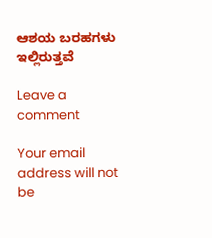ಆಶಯ ಬರಹಗಳು ಇಲ್ಲಿರುತ್ತವೆ

Leave a comment

Your email address will not be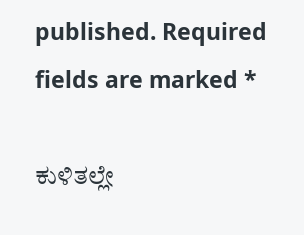published. Required fields are marked *

ಕುಳಿತಲ್ಲೇ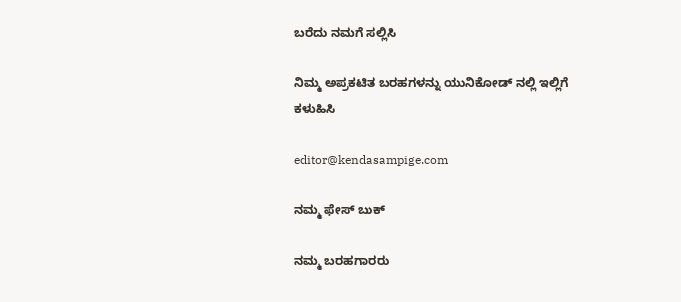ಬರೆದು ನಮಗೆ ಸಲ್ಲಿಸಿ

ನಿಮ್ಮ ಅಪ್ರಕಟಿತ ಬರಹಗಳನ್ನು ಯುನಿಕೋಡ್ ನಲ್ಲಿ ಇಲ್ಲಿಗೆ ಕಳುಹಿಸಿ

editor@kendasampige.com

ನಮ್ಮ ಫೇಸ್ ಬುಕ್

ನಮ್ಮ ಬರಹಗಾರರು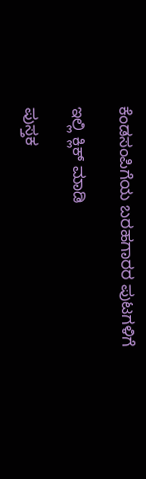ಕೆಂಡಸಂಪಿಗೆಯ ಬರಹಗಾರರ ಪುಟಗಳಿಗೆ

ಇಲ್ಲಿ ಕ್ಲಿಕ್ ಮಾಡಿ

ಪುಸ್ತಕ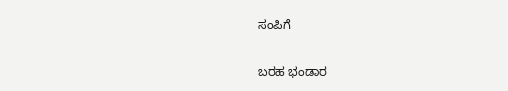ಸಂಪಿಗೆ

ಬರಹ ಭಂಡಾರ